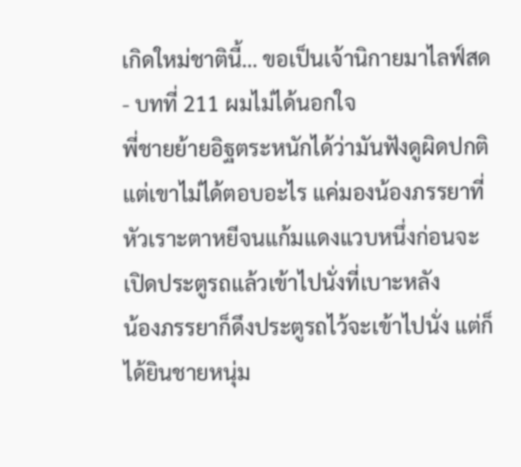เกิดใหม่ชาตินี้… ขอเป็นเจ้านิกายมาไลฟ์สด - บทที่ 211 ผมไม่ได้นอกใจ
พี่ชายย้ายอิฐตระหนักได้ว่ามันฟังดูผิดปกติ แต่เขาไม่ได้ตอบอะไร แค่มองน้องภรรยาที่หัวเราะตาหยีจนแก้มแดงแวบหนึ่งก่อนจะเปิดประตูรถแล้วเข้าไปนั่งที่เบาะหลัง
น้องภรรยาก็ดึงประตูรถไว้จะเข้าไปนั่ง แต่ก็ได้ยินชายหนุ่ม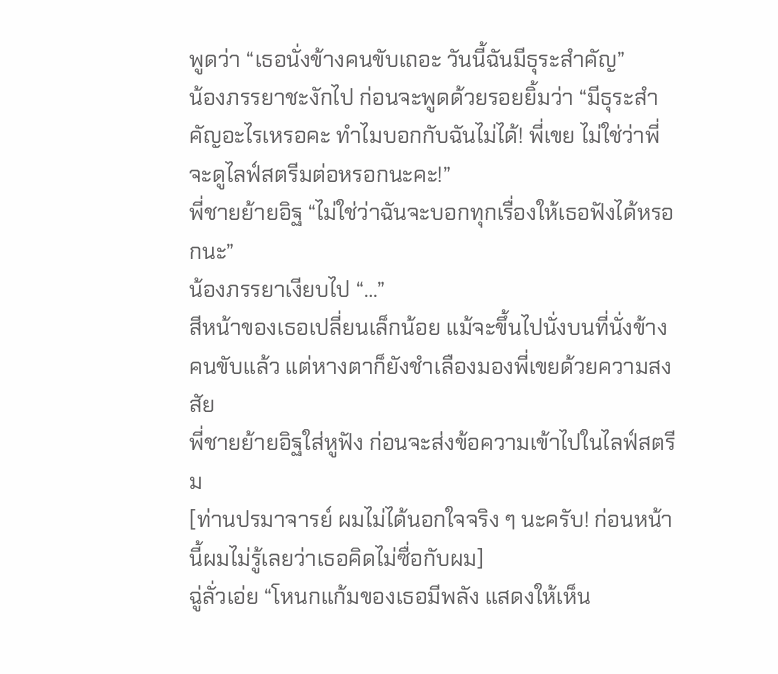พูดว่า “เธอนั่งข้างคนขับเถอะ วันนี้ฉันมีธุระสำคัญ”
น้องภรรยาชะงักไป ก่อนจะพูดด้วยรอยยิ้มว่า “มีธุระสำคัญอะไรเหรอคะ ทำไมบอกกับฉันไม่ได้! พี่เขย ไม่ใช่ว่าพี่จะดูไลฟ์สตรีมต่อหรอกนะคะ!”
พี่ชายย้ายอิฐ “ไม่ใช่ว่าฉันจะบอกทุกเรื่องให้เธอฟังได้หรอกนะ”
น้องภรรยาเงียบไป “…”
สีหน้าของเธอเปลี่ยนเล็กน้อย แม้จะขึ้นไปนั่งบนที่นั่งข้างคนขับแล้ว แต่หางตาก็ยังชำเลืองมองพี่เขยด้วยความสงสัย
พี่ชายย้ายอิฐใส่หูฟัง ก่อนจะส่งข้อความเข้าไปในไลฟ์สตรีม
[ท่านปรมาจารย์ ผมไม่ได้นอกใจจริง ๆ นะครับ! ก่อนหน้านี้ผมไม่รู้เลยว่าเธอคิดไม่ซื่อกับผม]
ฉู่ลั่วเอ่ย “โหนกแก้มของเธอมีพลัง แสดงให้เห็น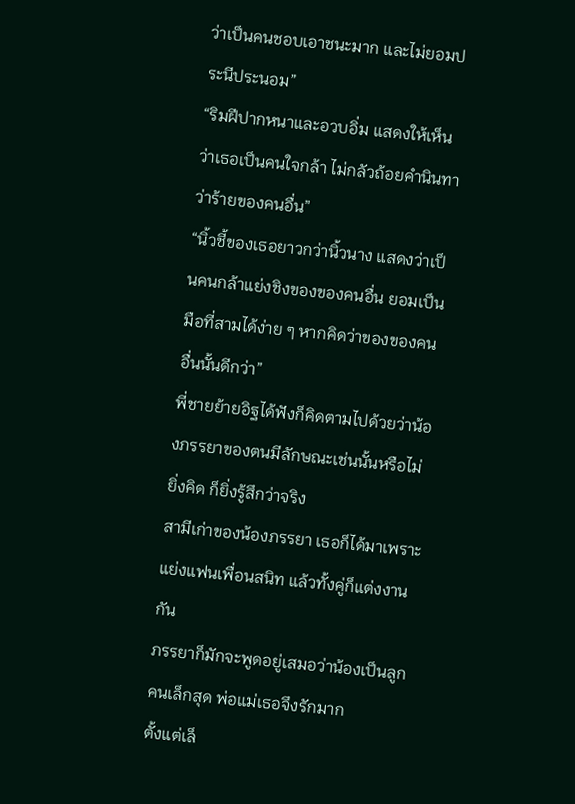ว่าเป็นคนชอบเอาชนะมาก และไม่ยอมประนีประนอม”
“ริมฝีปากหนาและอวบอิ่ม แสดงให้เห็นว่าเธอเป็นคนใจกล้า ไม่กลัวถ้อยคำนินทาว่าร้ายของคนอื่น”
“นิ้วชี้ของเธอยาวกว่านิ้วนาง แสดงว่าเป็นคนกล้าแย่งชิงของของคนอื่น ยอมเป็นมือที่สามได้ง่าย ๆ หากคิดว่าของของคนอื่นนั้นดีกว่า”
พี่ชายย้ายอิฐได้ฟังก็คิดตามไปด้วยว่าน้องภรรยาของตนมีลักษณะเช่นนั้นหรือไม่
ยิ่งคิด ก็ยิ่งรู้สึกว่าจริง
สามีเก่าของน้องภรรยา เธอก็ได้มาเพราะแย่งแฟนเพื่อนสนิท แล้วทั้งคู่ก็แต่งงานกัน
ภรรยาก็มักจะพูดอยู่เสมอว่าน้องเป็นลูกคนเล็กสุด พ่อแม่เธอจึงรักมาก
ตั้งแต่เล็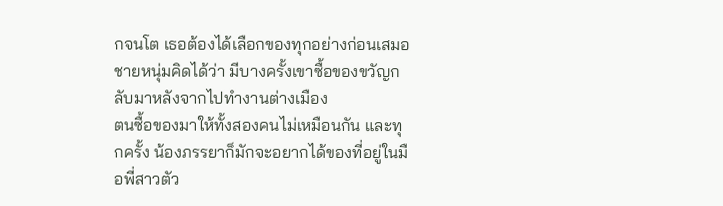กจนโต เธอต้องได้เลือกของทุกอย่างก่อนเสมอ
ชายหนุ่มคิดได้ว่า มีบางครั้งเขาซื้อของขวัญกลับมาหลังจากไปทำงานต่างเมือง
ตนซื้อของมาให้ทั้งสองคนไม่เหมือนกัน และทุกครั้ง น้องภรรยาก็มักจะอยากได้ของที่อยู่ในมือพี่สาวตัว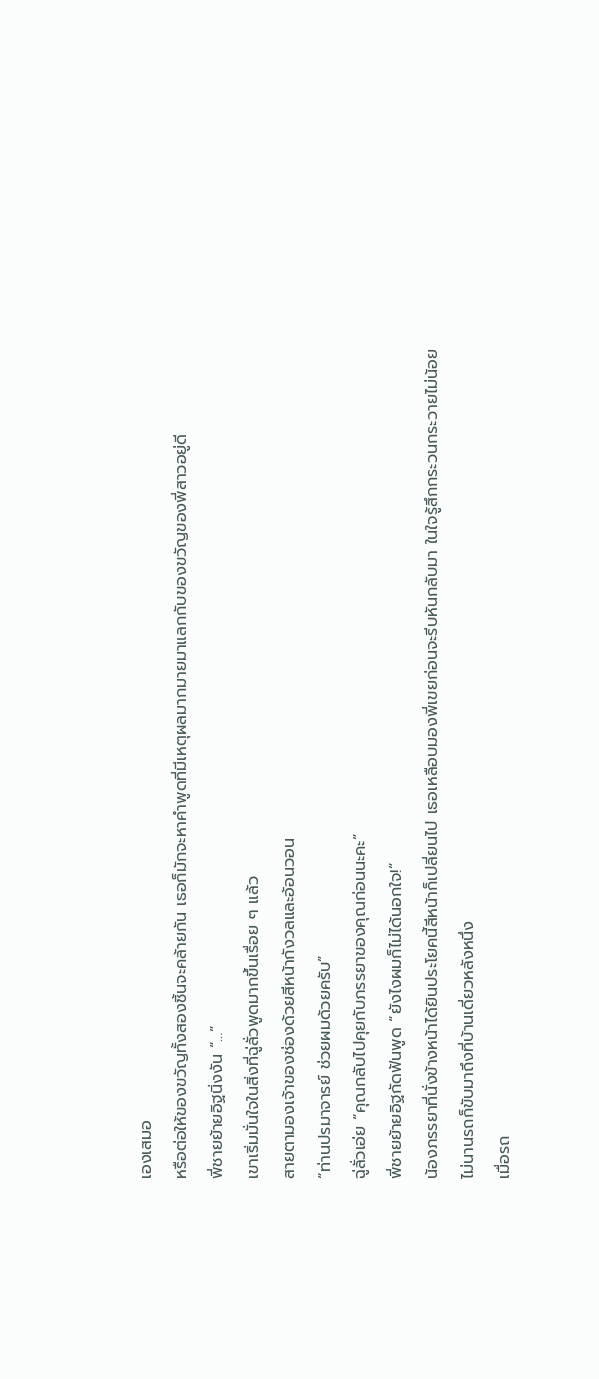เองเสมอ
หรือต่อให้ของขวัญทั้งสองชิ้นจะคล้ายกัน เธอก็มักจะหาคำพูดที่มีเหตุผลมากมายมาแลกกับของขวัญของพี่สาวอยู่ดี
พี่ชายย้ายอิฐนิ่งงัน “…”
เขาเริ่มมั่นใจในสิ่งที่ฉู่ลั่วพูดมากขึ้นเรื่อย ๆ แล้ว
สายตามองเจ้าของช่องด้วยสีหน้ากังวลและอ้อนวอน
“ท่านปรมาจารย์ ช่วยผมด้วยครับ”
ฉู่ลั่วเอ่ย “คุณกลับไปคุยกับภรรยาของคุณก่อนนะคะ”
พี่ชายย้ายอิฐกัดฟันพูด “ยังไงผมก็ไม่ได้นอกใจ!”
น้องภรรยาที่นั่งข้างหน้าได้ยินประโยคนี้สีหน้าก็เปลี่ยนไป เธอเหลือบมองพี่เขยก่อนจะรีบหันกลับมา ในใจรู้สึกกระวนกระวายไม่น้อย
ไม่นานรถก็ขับมาถึงที่บ้านเดี่ยวหลังหนึ่ง
เมื่อรถ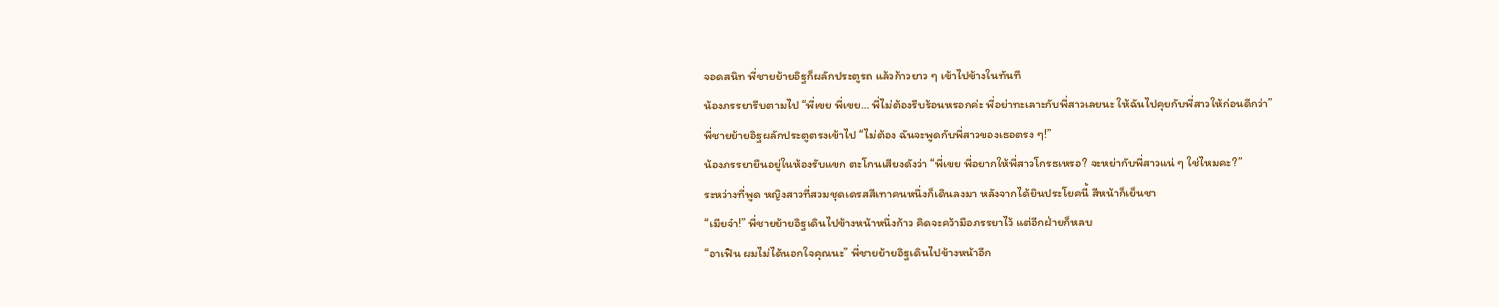จอดสนิท พี่ชายย้ายอิฐก็ผลักประตูรถ แล้วก้าวยาว ๆ เข้าไปข้างในทันที
น้องภรรยารีบตามไป “พี่เขย พี่เขย… พี่ไม่ต้องรีบร้อนหรอกค่ะ พี่อย่าทะเลาะกับพี่สาวเลยนะ ให้ฉันไปคุยกับพี่สาวให้ก่อนดีกว่า”
พี่ชายย้ายอิฐผลักประตูตรงเข้าไป “ไม่ต้อง ฉันจะพูดกับพี่สาวของเธอตรง ๆ!”
น้องภรรยายืนอยู่ในห้องรับแขก ตะโกนเสียงดังว่า “พี่เขย พี่อยากให้พี่สาวโกรธเหรอ? จะหย่ากับพี่สาวแน่ ๆ ใช่ไหมคะ?”
ระหว่างที่พูด หญิงสาวที่สวมชุดเดรสสีเทาคนหนึ่งก็เดินลงมา หลังจากได้ยินประโยคนี้ สีหน้าก็เย็นชา
“เมียจ๋า!” พี่ชายย้ายอิฐเดินไปข้างหน้าหนึ่งก้าว คิดจะคว้ามือภรรยาไว้ แต่อีกฝ่ายก็หลบ
“อาเฟิน ผมไม่ได้นอกใจคุณนะ” พี่ชายย้ายอิฐเดินไปข้างหน้าอีก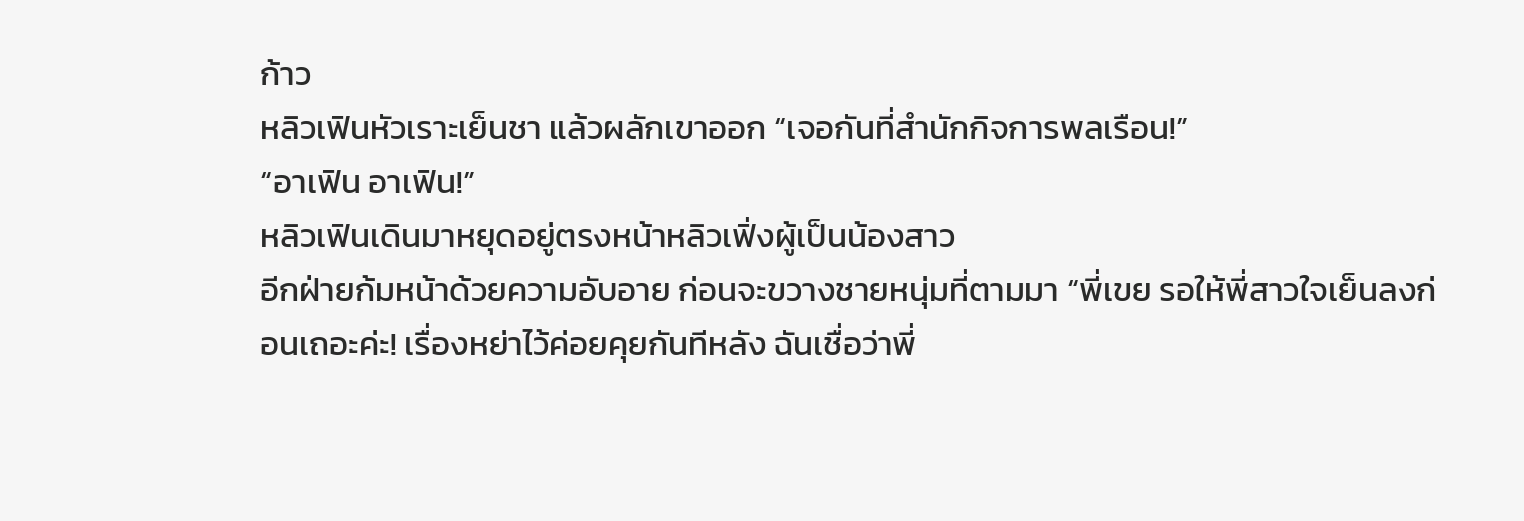ก้าว
หลิวเฟินหัวเราะเย็นชา แล้วผลักเขาออก “เจอกันที่สำนักกิจการพลเรือน!”
“อาเฟิน อาเฟิน!”
หลิวเฟินเดินมาหยุดอยู่ตรงหน้าหลิวเฟิ่งผู้เป็นน้องสาว
อีกฝ่ายก้มหน้าด้วยความอับอาย ก่อนจะขวางชายหนุ่มที่ตามมา “พี่เขย รอให้พี่สาวใจเย็นลงก่อนเถอะค่ะ! เรื่องหย่าไว้ค่อยคุยกันทีหลัง ฉันเชื่อว่าพี่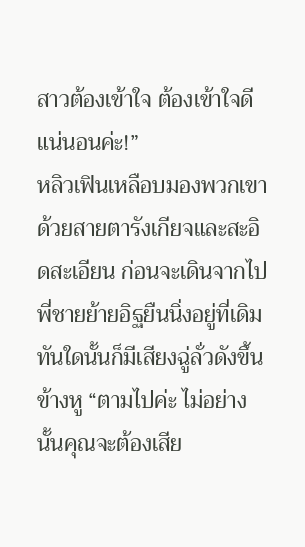สาวต้องเข้าใจ ต้องเข้าใจดีแน่นอนค่ะ!”
หลิวเฟินเหลือบมองพวกเขาด้วยสายตารังเกียจและสะอิดสะเอียน ก่อนจะเดินจากไป
พี่ชายย้ายอิฐยืนนิ่งอยู่ที่เดิม
ทันใดนั้นก็มีเสียงฉู่ลั่วดังขึ้นข้างหู “ตามไปค่ะ ไม่อย่างนั้นคุณจะต้องเสีย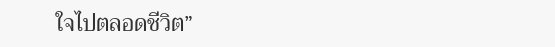ใจไปตลอดชีวิต”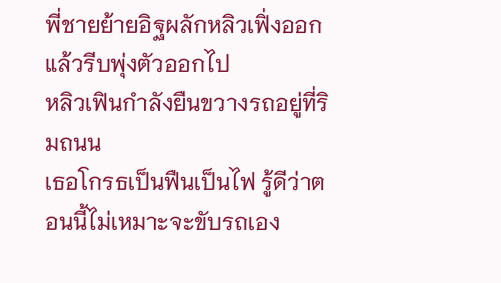พี่ชายย้ายอิฐผลักหลิวเฟิ่งออก แล้วรีบพุ่งตัวออกไป
หลิวเฟินกำลังยืนขวางรถอยู่ที่ริมถนน
เธอโกรธเป็นฟืนเป็นไฟ รู้ดีว่าตอนนี้ไม่เหมาะจะขับรถเอง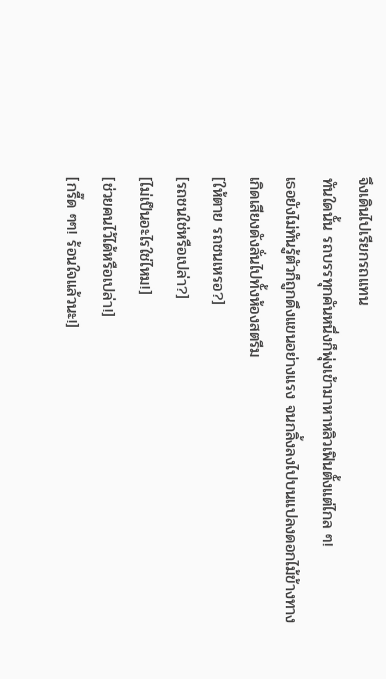จึงเดินไปเรียกรถแทน
ทันใดนั้น รถบรรทุกคันหนึ่งก็พุ่งเข้ามาหาหลิวเฟินตั้งแต่ไกล ๆ!
เธอยังไม่ทันรู้ตัวก็ถูกดึงแขนอย่างแรง จนกลิ้งลงไปบนแปลงดอกไม้ข้างทาง
เกิดเสียงดังลั่นไปทั้งห้องสตรีม
[ให้ตาย รถชนเหรอ?]
[รถชนใช่หรือเปล่า?]
[ไม่เป็นอะไรใช่ไหม!]
[ช่วยคนไว้ได้หรือเปล่า!]
[กรี๊ด ๆๆ! ร้อนใจแล้วนะ!]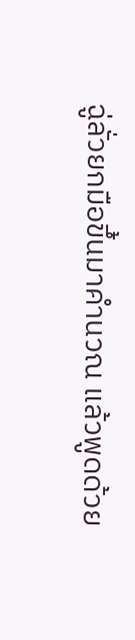ฉู่ลั่วยกมือขึ้นมาคำนวณ แล้วพูดด้วย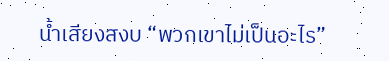น้ำเสียงสงบ “พวกเขาไม่เป็นอะไร”